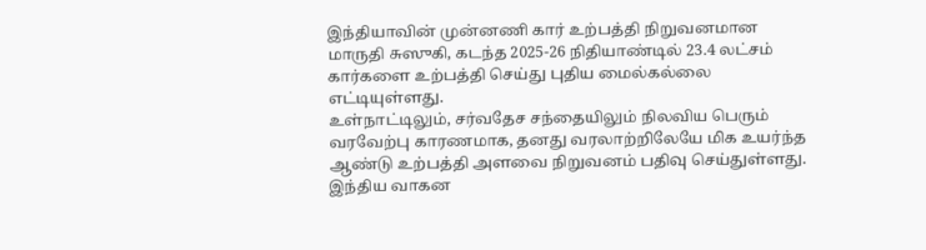இந்தியாவின் முன்னணி கார் உற்பத்தி நிறுவனமான மாருதி சுஸுகி, கடந்த 2025-26 நிதியாண்டில் 23.4 லட்சம் கார்களை உற்பத்தி செய்து புதிய மைல்கல்லை எட்டியுள்ளது.
உள்நாட்டிலும், சர்வதேச சந்தையிலும் நிலவிய பெரும் வரவேற்பு காரணமாக, தனது வரலாற்றிலேயே மிக உயர்ந்த ஆண்டு உற்பத்தி அளவை நிறுவனம் பதிவு செய்துள்ளது.
இந்திய வாகன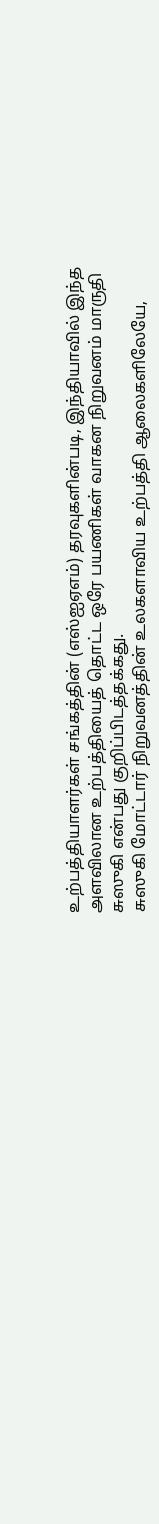உற்பத்தியாளர்கள் சங்கத்தின் (எஸ்ஐஏஎம்) தரவுகளின்படி, இந்தியாவில் இந்த அளவிலான உற்பத்தியைத் தொட்ட ஒரே பயணிகள் வாகன நிறுவனம் மாருதி சுஸுகி என்பது குறிப்பிடத்தக்கது.
சுஸுகி மோட்டார் நிறுவனத்தின் உலகளாவிய உற்பத்தி ஆலைகளிலேயே,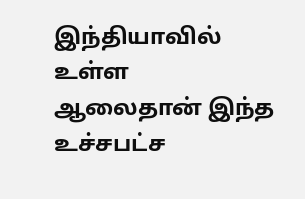இந்தியாவில் உள்ள ஆலைதான் இந்த உச்சபட்ச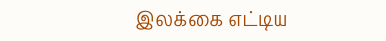இலக்கை எட்டிய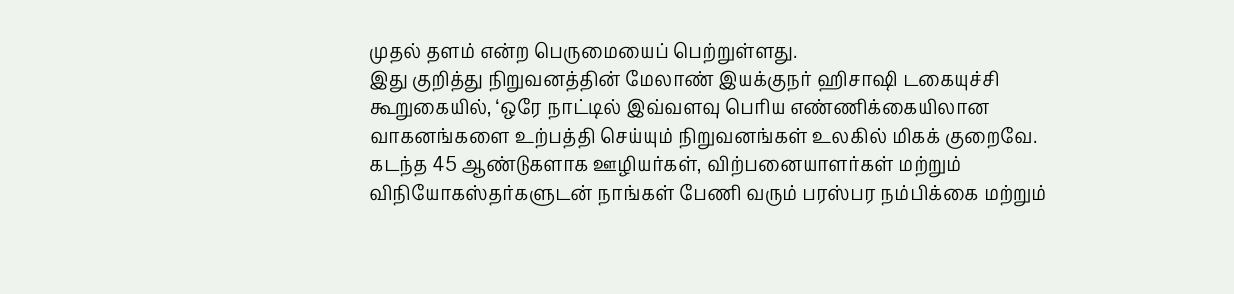முதல் தளம் என்ற பெருமையைப் பெற்றுள்ளது.
இது குறித்து நிறுவனத்தின் மேலாண் இயக்குநர் ஹிசாஷி டகையுச்சி கூறுகையில், ‘ஒரே நாட்டில் இவ்வளவு பெரிய எண்ணிக்கையிலான வாகனங்களை உற்பத்தி செய்யும் நிறுவனங்கள் உலகில் மிகக் குறைவே. கடந்த 45 ஆண்டுகளாக ஊழியர்கள், விற்பனையாளர்கள் மற்றும் விநியோகஸ்தர்களுடன் நாங்கள் பேணி வரும் பரஸ்பர நம்பிக்கை மற்றும்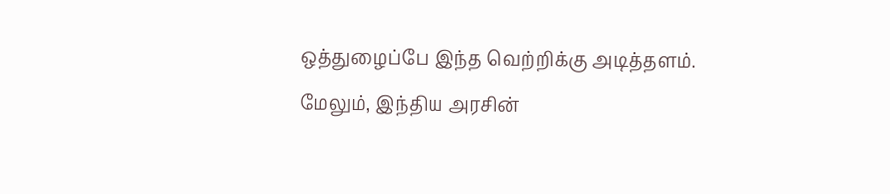ஒத்துழைப்பே இந்த வெற்றிக்கு அடித்தளம்.
மேலும், இந்திய அரசின்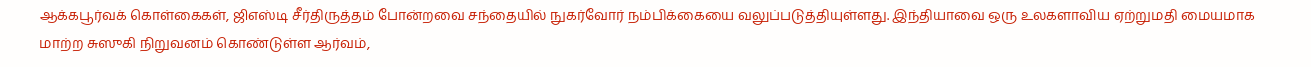ஆக்கபூர்வக் கொள்கைகள், ஜிஎஸ்டி சீர்திருத்தம் போன்றவை சந்தையில் நுகர்வோர் நம்பிக்கையை வலுப்படுத்தியுள்ளது. இந்தியாவை ஒரு உலகளாவிய ஏற்றுமதி மையமாக மாற்ற சுஸுகி நிறுவனம் கொண்டுள்ள ஆர்வம்,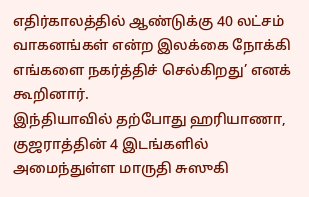எதிர்காலத்தில் ஆண்டுக்கு 40 லட்சம் வாகனங்கள் என்ற இலக்கை நோக்கி எங்களை நகர்த்திச் செல்கிறது’ எனக் கூறினார்.
இந்தியாவில் தற்போது ஹரியாணா, குஜராத்தின் 4 இடங்களில் அமைந்துள்ள மாருதி சுஸுகி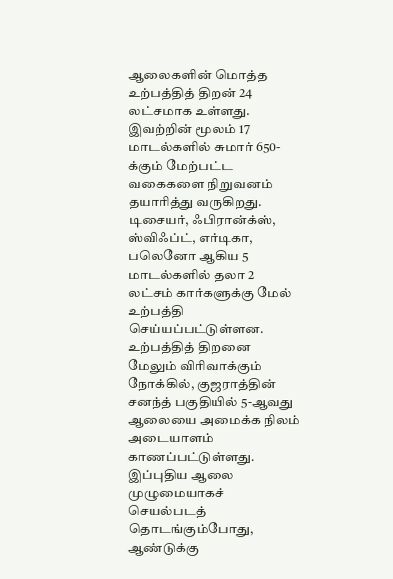ஆலைகளின் மொத்த உற்பத்தித் திறன் 24 லட்சமாக உள்ளது. இவற்றின் மூலம் 17 மாடல்களில் சுமார் 650-க்கும் மேற்பட்ட வகைகளை நிறுவனம் தயாரித்து வருகிறது. டிசையர், ஃபிரான்க்ஸ், ஸ்விஃப்ட், எர்டிகா, பலெனோ ஆகிய 5 மாடல்களில் தலா 2 லட்சம் கார்களுக்கு மேல் உற்பத்தி செய்யப்பட்டுள்ளன.
உற்பத்தித் திறனை மேலும் விரிவாக்கும் நோக்கில், குஜராத்தின் சனந்த் பகுதியில் 5-ஆவது ஆலையை அமைக்க நிலம் அடையாளம் காணப்பட்டுள்ளது. இப்புதிய ஆலை முழுமையாகச் செயல்படத் தொடங்கும்போது, ஆண்டுக்கு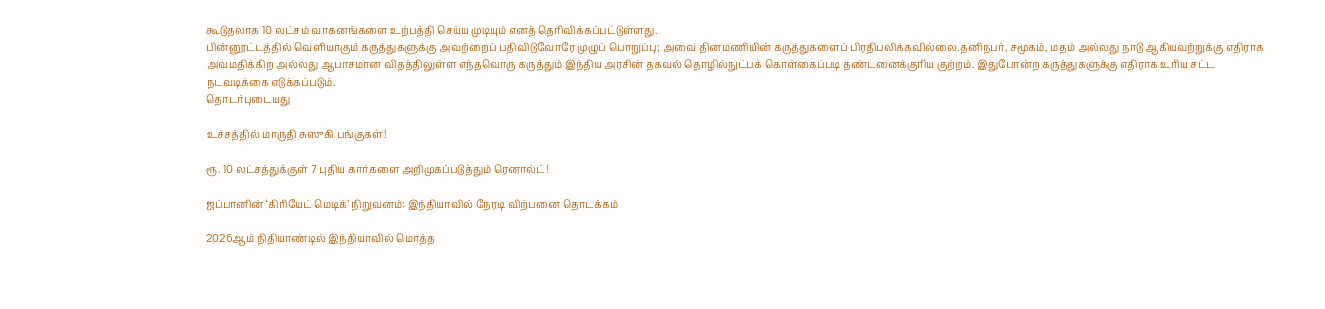கூடுதலாக 10 லட்சம் வாகனங்களை உற்பத்தி செய்ய முடியும் எனத் தெரிவிக்கப்பட்டுள்ளது.
பின்னூட்டத்தில் வெளியாகும் கருத்துகளுக்கு அவற்றைப் பதிவிடுவோரே முழுப் பொறுப்பு; அவை தினமணியின் கருத்துகளைப் பிரதிபலிக்கவில்லை.தனிநபர், சமூகம், மதம் அல்லது நாடு ஆகியவற்றுக்கு எதிராக அவமதிக்கிற அல்லது ஆபாசமான விதத்திலுள்ள எந்தவொரு கருத்தும் இந்திய அரசின் தகவல் தொழில்நுட்பக் கொள்கைப்படி தண்டனைக்குரிய குற்றம். இதுபோன்ற கருத்துகளுக்கு எதிராக உரிய சட்ட நடவடிக்கை எடுக்கப்படும்.
தொடர்புடையது

உச்சத்தில் மாருதி சுஸுகி பங்குகள்!

ரூ. 10 லட்சத்துக்குள் 7 புதிய கார்களை அறிமுகப்படுத்தும் ரெனால்ட்!

ஜப்பானின் ‘கிரியேட் மெடிக்’ நிறுவனம்: இந்தியாவில் நேரடி விற்பனை தொடக்கம்

2026ஆம் நிதியாண்டில் இந்தியாவில் மொத்த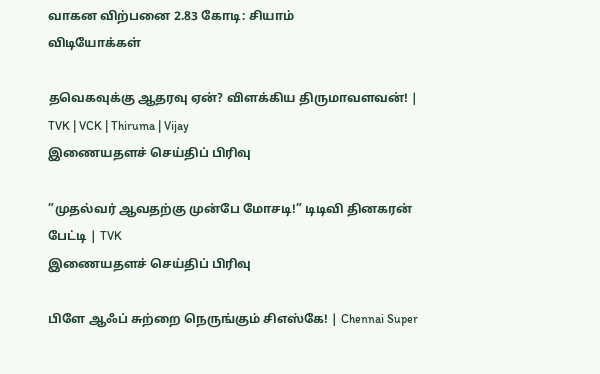வாகன விற்பனை 2.83 கோடி: சியாம்
விடியோக்கள்

தவெகவுக்கு ஆதரவு ஏன்? விளக்கிய திருமாவளவன்! | TVK | VCK | Thiruma | Vijay
இணையதளச் செய்திப் பிரிவு

”முதல்வர் ஆவதற்கு முன்பே மோசடி!” டிடிவி தினகரன் பேட்டி | TVK
இணையதளச் செய்திப் பிரிவு

பிளே ஆஃப் சுற்றை நெருங்கும் சிஎஸ்கே! | Chennai Super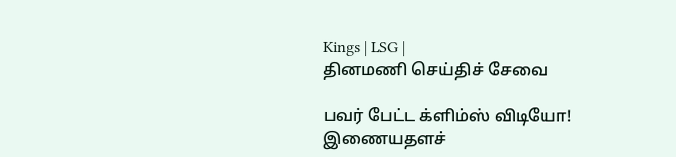Kings | LSG |
தினமணி செய்திச் சேவை

பவர் பேட்ட க்ளிம்ஸ் விடியோ!
இணையதளச்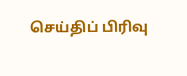செய்திப் பிரிவு